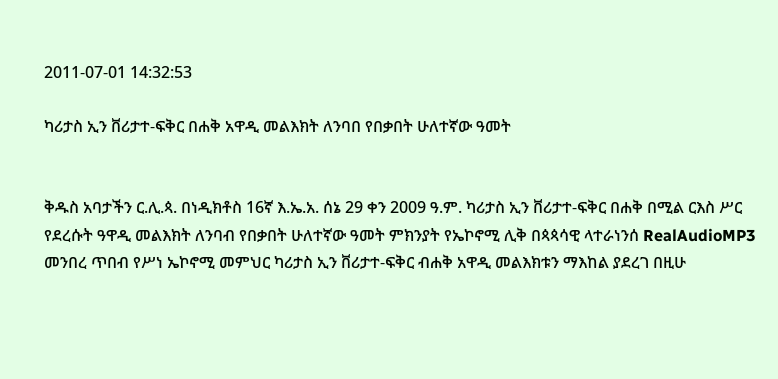2011-07-01 14:32:53

ካሪታስ ኢን ቨሪታተ-ፍቅር በሐቅ አዋዲ መልእክት ለንባበ የበቃበት ሁለተኛው ዓመት


ቅዱስ አባታችን ር.ሊ.ጳ. በነዲክቶስ 16ኛ እ.ኤ.አ. ሰኔ 29 ቀን 2009 ዓ.ም. ካሪታስ ኢን ቨሪታተ-ፍቅር በሐቅ በሚል ርእስ ሥር የደረሱት ዓዋዲ መልእክት ለንባብ የበቃበት ሁለተኛው ዓመት ምክንያት የኤኮኖሚ ሊቅ በጳጳሳዊ ላተራነንሰ RealAudioMP3 መንበረ ጥበብ የሥነ ኤኮኖሚ መምህር ካሪታስ ኢን ቨሪታተ-ፍቅር ብሐቅ አዋዲ መልእክቱን ማእከል ያደረገ በዚሁ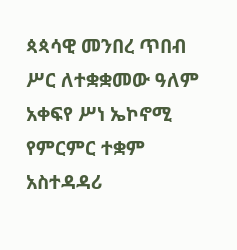ጳጳሳዊ መንበረ ጥበብ ሥር ለተቋቋመው ዓለም አቀፍየ ሥነ ኤኮኖሚ የምርምር ተቋም አስተዳዳሪ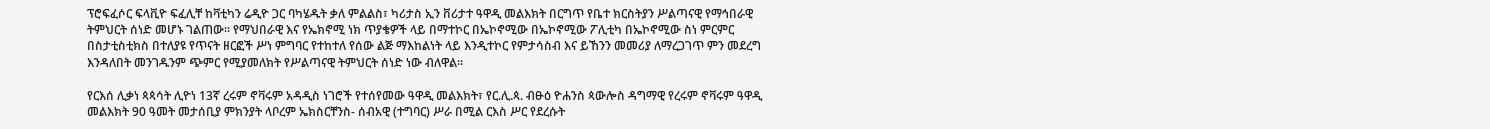ፕሮፍፈሶር ፍላቪዮ ፍፈሊቸ ከቫቲካን ሬዲዮ ጋር ባካሄዱት ቃለ ምልልስ፣ ካሪታስ ኢን ቨሪታተ ዓዋዲ መልእክት በርግጥ የቤተ ክርስትያን ሥልጣናዊ የማኅበራዊ ትምህርት ሰነድ መሆኑ ገልጠው። የማህበራዊ እና የኤክኖሚ ነክ ጥያቄዎች ላይ በማተኮር በኤኮኖሚው በኤኮኖሚው ፖሊቲካ በኤኮኖሚው ስነ ምርምር በስታቲስቲክስ በተለያዩ የጥናት ዘርፎች ሥነ ምግባር የተከተለ የሰው ልጅ ማእከልነት ላይ እንዲተኮር የምታሳስብ እና ይኸንን መመሪያ ለማረጋገጥ ምን መደረግ እንዳለበት መንገዱንም ጭምር የሚያመለክት የሥልጣናዊ ትምህርት ሰነድ ነው ብለዋል።

የርእሰ ሊቃነ ጳጳሳት ሊዮነ 13ኛ ረሩም ኖቫሩም አዳዲስ ነገሮች የተሰየመው ዓዋዲ መልእክት፣ የር.ሊ.ጳ. ብፁዕ ዮሐንስ ጳውሎስ ዳግማዊ የረሩም ኖቫሩም ዓዋዲ መልእክት 90 ዓመት መታሰቢያ ምክንያት ላቦረም ኤክስርቸንስ- ሰብአዊ (ተግባር) ሥራ በሚል ርእስ ሥር የደረሱት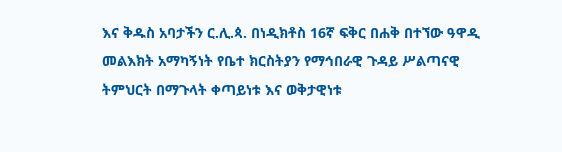እና ቅዱስ አባታችን ር.ሊ.ጳ. በነዲክቶስ 16ኛ ፍቅር በሐቅ በተኘው ዓዋዲ መልእክት አማካኝነት የቤተ ክርስትያን የማኅበራዊ ጉዳይ ሥልጣናዊ ትምህርት በማጉላት ቀጣይነቱ እና ወቅታዊነቱ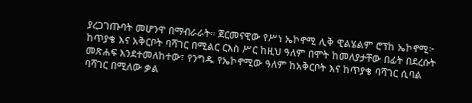ያረጋገጡባት መሆንዋ በማብራራት። ጀርመናዊው የሥነ ኤኮኖሚ ሊቅ ዊልሄልም ሮፕከ ኤኮኖሚ፦ ከጥያቄ እና አቅርቦት ባሻገር በሚልር ርእስ ሥር ከዚህ ዓለም በሞት ከመለያታቸው በፊት በደረሱት መጽሐፍ እንደተመለከተው፣ የንግዱ የኤኮኖሚው ዓለም ከአቅርቦት እና ከጥያቄ ባሻገር ሲባል ባሻገር በሚለው ቃል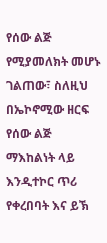የሰው ልጅ የሚያመለክት መሆኑ ገልጠው፣ ስለዚህ በኤኮኖሚው ዘርፍ የሰው ልጅ ማእከልነት ላይ እንዲተኮር ጥሪ የቀረበባት እና ይኽ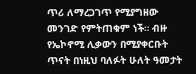ጥሪ ለማረጋገጥ የሚያግዘው መንገድ የምትጠቁም ነች። ብዙ የኤኮኖሚ ሊቃውን በሚያቀርቡት ጥናት በነዚህ ባለፉት ሁለት ዓመታት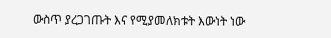ውስጥ ያረጋገጡት እና የሚያመለክቱት እውነት ነው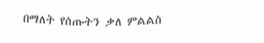በማለት የሰጡትን ቃለ ምልልስ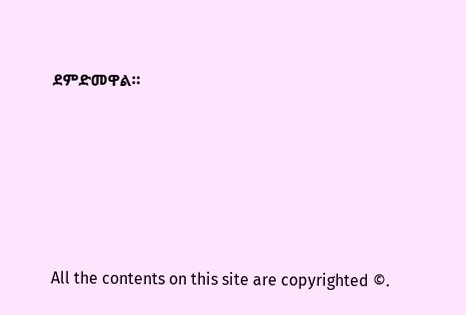ደምድመዋል።







All the contents on this site are copyrighted ©.